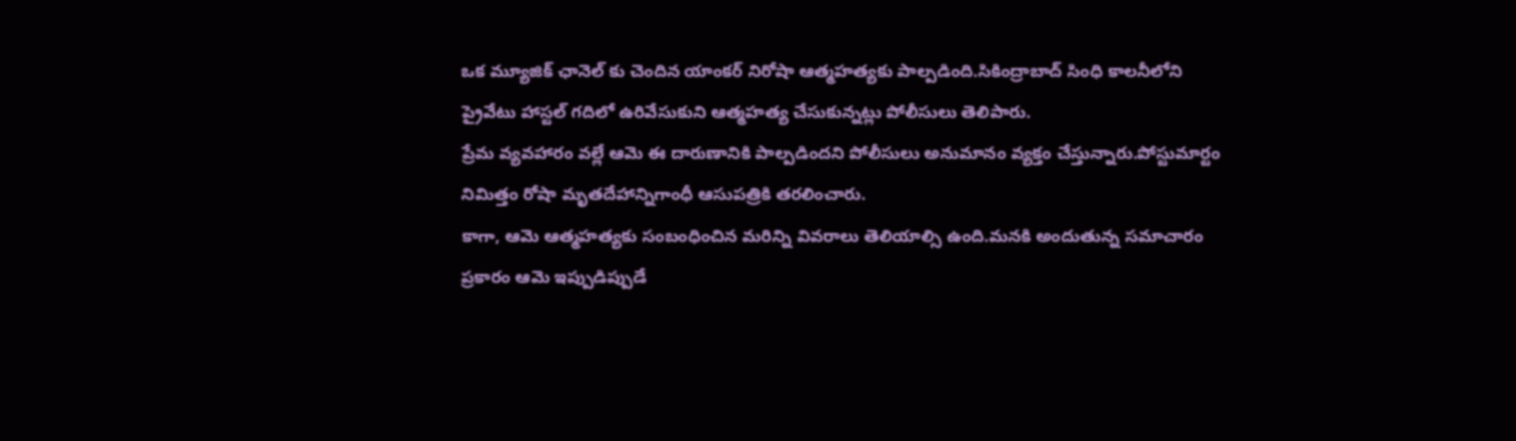ఒక మ్యూజిక్ ఛానెల్ కు చెందిన యాంకర్ నిరోషా ఆత్మహత్యకు పాల్పడింది.సికింద్రాబాద్ సింధి కాలనీలోని ప్రైవేటు హాస్టల్ గదిలో ఉరివేసుకుని ఆత్మహత్య చేసుకున్నట్లు పోలీసులు తెలిపారు.
ప్రేమ వ్యవహారం వల్లే ఆమె ఈ దారుణానికి పాల్పడిందని పోలీసులు అనుమానం వ్యక్తం చేస్తున్నారు.పోస్టుమార్టం నిమిత్తం రోషా మృతదేహాన్నిగాంధీ ఆసుపత్రికి తరలించారు.
కాగా, ఆమె ఆత్మహత్యకు సంబంధించిన మరిన్ని వివరాలు తెలియాల్సి ఉంది.మనకి అందుతున్న సమాచారం ప్రకారం ఆమె ఇప్పుడిప్పుడే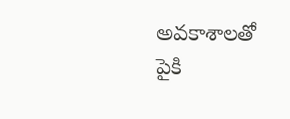అవకాశాలతో పైకి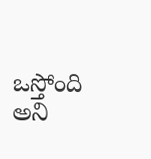ఒస్తోంది అని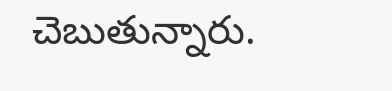చెబుతున్నారు.